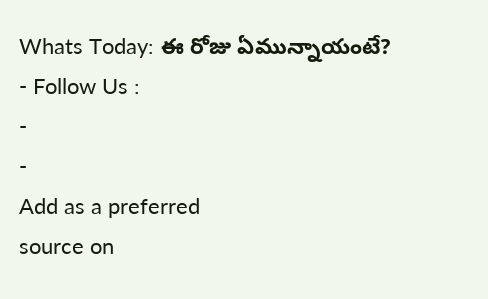Whats Today: ఈ రోజు ఏమున్నాయంటే?
- Follow Us :
-
-
Add as a preferred
source on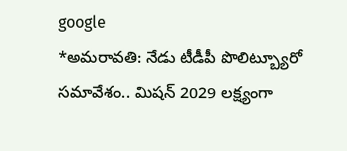google
*అమరావతి: నేడు టీడీపీ పొలిట్బ్యూరో సమావేశం.. మిషన్ 2029 లక్ష్యంగా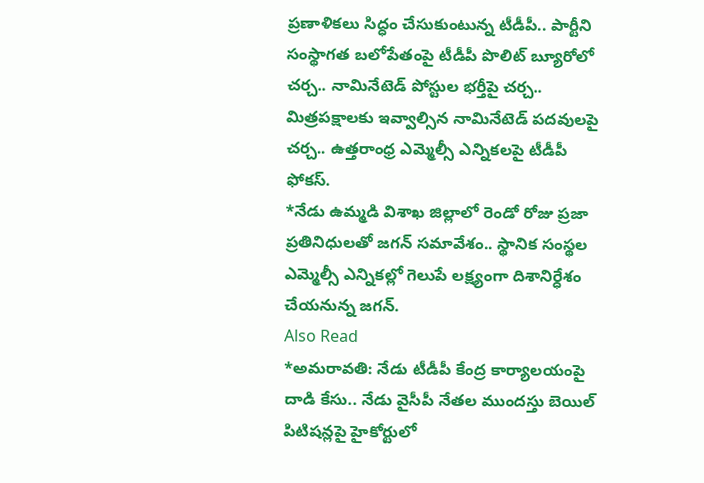ప్రణాళికలు సిద్ధం చేసుకుంటున్న టీడీపీ.. పార్టీని సంస్థాగత బలోపేతంపై టీడీపీ పొలిట్ బ్యూరోలో చర్చ.. నామినేటెడ్ పోస్టుల భర్తీపై చర్చ.. మిత్రపక్షాలకు ఇవ్వాల్సిన నామినేటెడ్ పదవులపై చర్చ.. ఉత్తరాంధ్ర ఎమ్మెల్సీ ఎన్నికలపై టీడీపీ ఫోకస్.
*నేడు ఉమ్మడి విశాఖ జిల్లాలో రెండో రోజు ప్రజా ప్రతినిధులతో జగన్ సమావేశం.. స్థానిక సంస్థల ఎమ్మెల్సీ ఎన్నికల్లో గెలుపే లక్ష్యంగా దిశానిర్ధేశం చేయనున్న జగన్.
Also Read
*అమరావతి: నేడు టీడీపీ కేంద్ర కార్యాలయంపై దాడి కేసు.. నేడు వైసీపీ నేతల ముందస్తు బెయిల్ పిటిషన్లపై హైకోర్టులో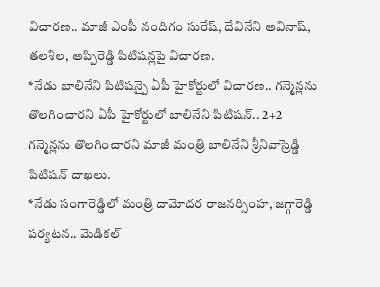విచారణ.. మాజీ ఎంపీ నందిగం సురేష్, దేవినేని అవినాష్, తలశిల, అప్పిరెడ్డి పిటిషన్లపై విచారణ.
*నేడు బాలినేని పిటిషన్పై ఏపీ హైకోర్టులో విచారణ.. గన్మెన్లను తొలగించారని ఏపీ హైకోర్టులో బాలినేని పిటిషన్.. 2+2 గన్మెన్లను తొలగించారని మాజీ మంత్రి బాలినేని శ్రీనివాస్రెడ్డి పిటిషన్ దాఖలు.
*నేడు సంగారెడ్డిలో మంత్రి దామోదర రాజనర్సింహ, జగ్గారెడ్డి పర్యటన.. మెడికల్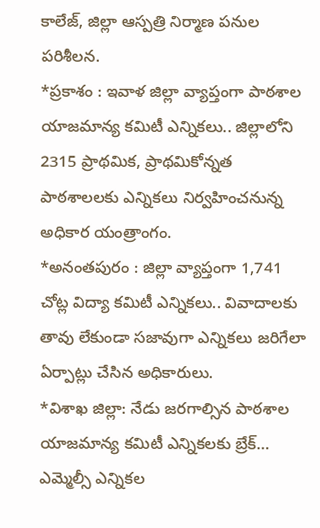కాలేజ్, జిల్లా ఆస్పత్రి నిర్మాణ పనుల పరిశీలన.
*ప్రకాశం : ఇవాళ జిల్లా వ్యాప్తంగా పాఠశాల యాజమాన్య కమిటీ ఎన్నికలు.. జిల్లాలోని 2315 ప్రాథమిక, ప్రాథమికోన్నత పాఠశాలలకు ఎన్నికలు నిర్వహించనున్న అధికార యంత్రాంగం.
*అనంతపురం : జిల్లా వ్యాప్తంగా 1,741 చోట్ల విద్యా కమిటీ ఎన్నికలు.. వివాదాలకు తావు లేకుండా సజావుగా ఎన్నికలు జరిగేలా ఏర్పాట్లు చేసిన అధికారులు.
*విశాఖ జిల్లా: నేడు జరగాల్సిన పాఠశాల యాజమాన్య కమిటీ ఎన్నికలకు బ్రేక్… ఎమ్మెల్సీ ఎన్నికల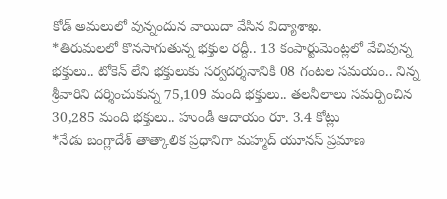కోడ్ అమలులో వున్నందున వాయిదా వేసిన విద్యాశాఖ.
*తిరుమలలో కొనసాగుతున్న భక్తుల రద్దీ.. 13 కంపార్టుమెంట్లలో వేచివున్న భక్తులు.. టోకెన్ లేని భక్తులుకు సర్వదర్శనానికి 08 గంటల సమయం.. నిన్న శ్రీవారిని దర్శించుకున్న 75,109 మంది భక్తులు.. తలనీలాలు సమర్పించిన 30,285 మంది భక్తులు.. హుండీ ఆదాయం రూ. 3.4 కోట్లు
*నేడు బంగ్లాదేశ్ తాత్కాలిక ప్రధానిగా మహ్మద్ యూనస్ ప్రమాణ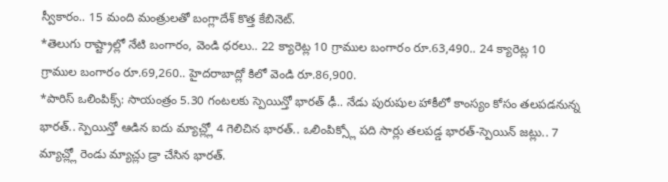స్వీకారం.. 15 మంది మంత్రులతో బంగ్లాదేశ్ కొత్త కేబినెట్.
*తెలుగు రాష్ట్రాల్లో నేటి బంగారం, వెండి ధరలు.. 22 క్యారెట్ల 10 గ్రాముల బంగారం రూ.63,490.. 24 క్యారెట్ల 10 గ్రాముల బంగారం రూ.69,260.. హైదరాబాద్లో కిలో వెండి రూ.86,900.
*పారిస్ ఒలింపిక్స్: సాయంత్రం 5.30 గంటలకు స్పెయిన్తో భారత్ ఢీ.. నేడు పురుషుల హాకీలో కాంస్యం కోసం తలపడనున్న భారత్.. స్పెయిన్తో ఆడిన ఐదు మ్యాచ్ల్లో 4 గెలిచిన భారత్.. ఒలింపిక్స్లో పది సార్లు తలపడ్డ భారత్-స్పెయిన్ జట్లు.. 7 మ్యాచ్ల్లో రెండు మ్యాచ్లు డ్రా చేసిన భారత్.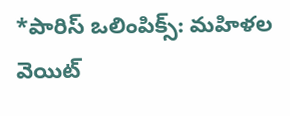*పారిస్ ఒలింపిక్స్: మహిళల వెయిట్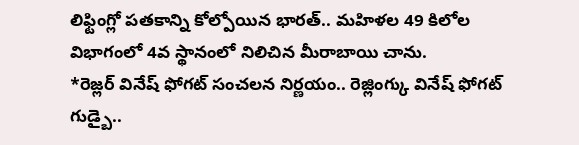లిఫ్టింగ్లో పతకాన్ని కోల్పోయిన భారత్.. మహిళల 49 కిలోల విభాగంలో 4వ స్థానంలో నిలిచిన మీరాబాయి చాను.
*రెజ్లర్ వినేష్ ఫోగట్ సంచలన నిర్ణయం.. రెజ్లింగ్కు వినేష్ ఫోగట్ గుడ్బై..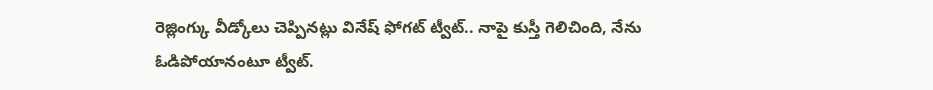రెజ్లింగ్కు వీడ్కోలు చెప్పినట్లు వినేష్ ఫోగట్ ట్వీట్.. నాపై కుస్తీ గెలిచింది, నేను ఓడిపోయానంటూ ట్వీట్.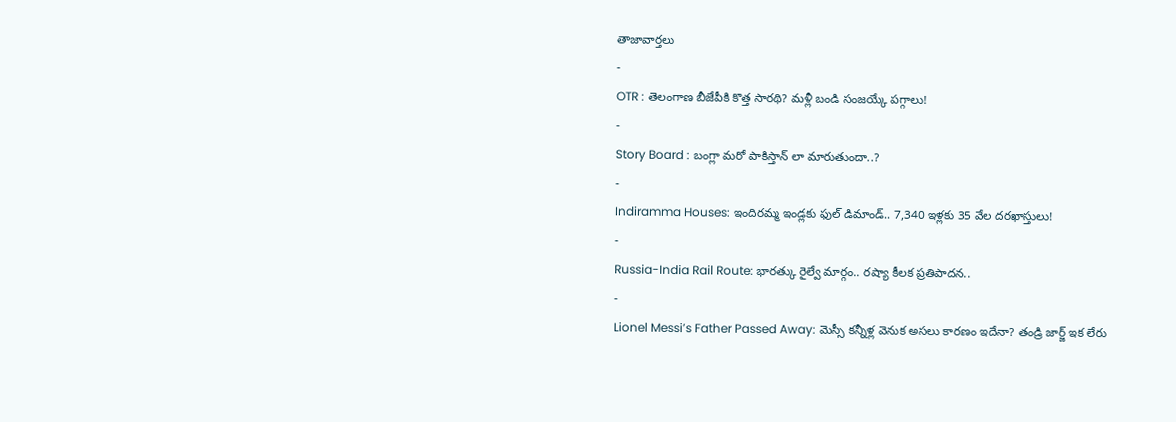తాజావార్తలు
-
OTR : తెలంగాణ బీజేపీకి కొత్త సారథి? మళ్లీ బండి సంజయ్కే పగ్గాలు!
-
Story Board : బంగ్లా మరో పాకిస్తాన్ లా మారుతుందా..?
-
Indiramma Houses: ఇందిరమ్మ ఇండ్లకు ఫుల్ డిమాండ్.. 7,340 ఇళ్లకు 35 వేల దరఖాస్తులు!
-
Russia-India Rail Route: భారత్కు రైల్వే మార్గం.. రష్యా కీలక ప్రతిపాదన..
-
Lionel Messi’s Father Passed Away: మెస్సీ కన్నీళ్ల వెనుక అసలు కారణం ఇదేనా? తండ్రి జార్జ్ ఇక లేరు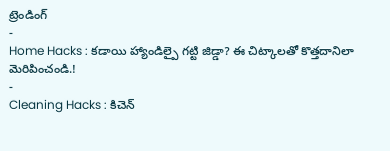ట్రెండింగ్
-
Home Hacks : కడాయి హ్యాండిల్పై గట్టి జిడ్డా? ఈ చిట్కాలతో కొత్తదానిలా మెరిపించండి.!
-
Cleaning Hacks : కిచెన్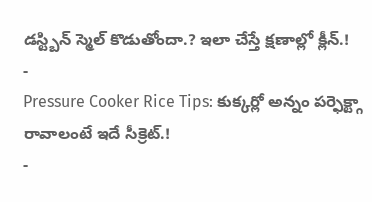డస్ట్బిన్ స్మెల్ కొడుతోందా.? ఇలా చేస్తే క్షణాల్లో క్లీన్.!
-
Pressure Cooker Rice Tips: కుక్కర్లో అన్నం పర్ఫెక్ట్గా రావాలంటే ఇదే సీక్రెట్.!
-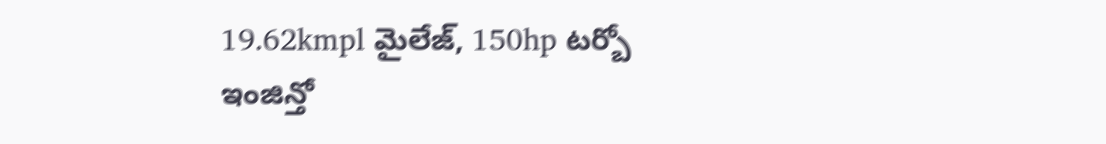19.62kmpl మైలేజ్, 150hp టర్బో ఇంజిన్తో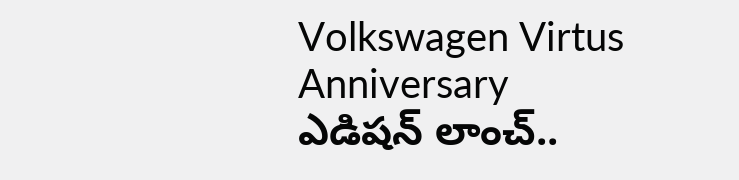Volkswagen Virtus Anniversary ఎడిషన్ లాంచ్..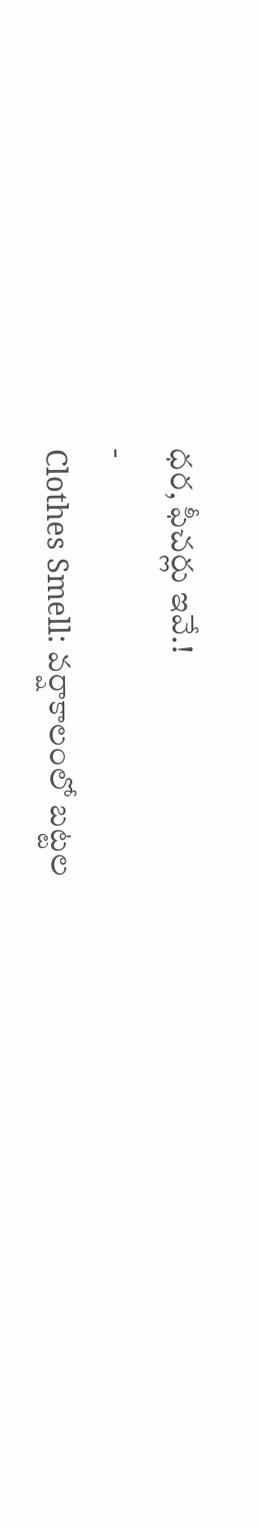ధర, ఫీచర్లు ఇవే.!
-
Clothes Smell: వర్షాకాలంలో బట్టల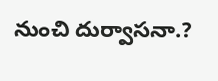నుంచి దుర్వాసనా.?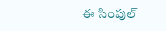ఈ సింపుల్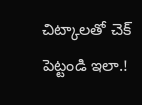చిట్కాలతో చెక్ పెట్టండి ఇలా.!